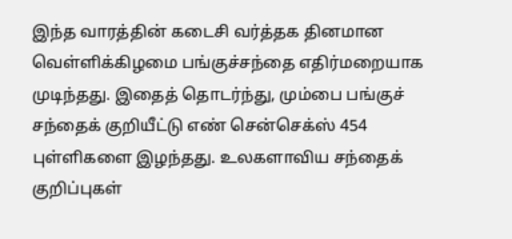இந்த வாரத்தின் கடைசி வர்த்தக தினமான வெள்ளிக்கிழமை பங்குச்சந்தை எதிர்மறையாக முடிந்தது. இதைத் தொடர்ந்து, மும்பை பங்குச் சந்தைக் குறியீட்டு எண் சென்செக்ஸ் 454 புள்ளிகளை இழந்தது. உலகளாவிய சந்தைக் குறிப்புகள்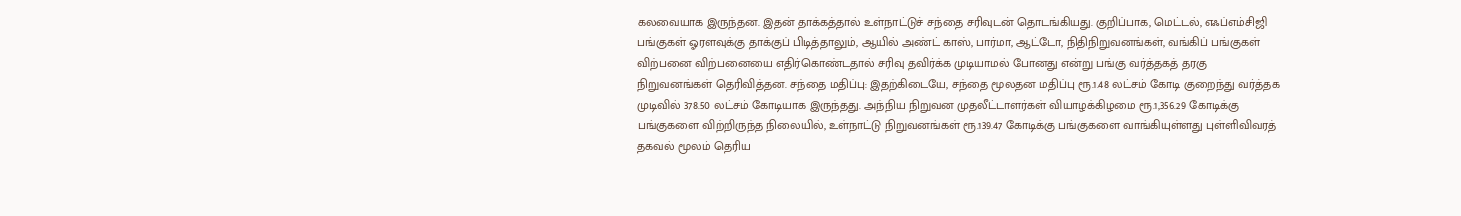கலவையாக இருந்தன. இதன் தாக்கத்தால் உள்நாட்டுச் சந்தை சரிவுடன் தொடங்கியது. குறிப்பாக, மெட்டல், எஃப்எம்சிஜி பங்குகள் ஓரளவுக்கு தாக்குப் பிடித்தாலும், ஆயில் அண்ட் காஸ், பார்மா, ஆட்டோ, நிதிநிறுவனங்கள், வங்கிப் பங்குகள் விற்பனை விற்பனையை எதிர்கொண்டதால் சரிவு தவிர்க்க முடியாமல் போனது என்று பங்கு வர்த்தகத் தரகு நிறுவனங்கள் தெரிவித்தன. சந்தை மதிப்பு: இதற்கிடையே, சந்தை மூலதன மதிப்பு ரூ.1.48 லட்சம் கோடி குறைந்து வர்த்தக முடிவில் 378.50 லட்சம் கோடியாக இருந்தது. அந்நிய நிறுவன முதலீட்டாளர்கள் வியாழக்கிழமை ரூ.1,356.29 கோடிக்கு பங்குகளை விற்றிருந்த நிலையில், உள்நாட்டு நிறுவனங்கள் ரூ.139.47 கோடிக்கு பங்குகளை வாங்கியுள்ளது புள்ளிவிவரத் தகவல் மூலம் தெரிய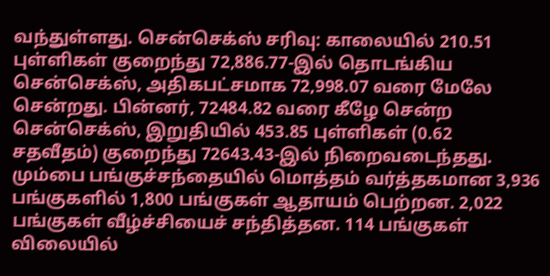வந்துள்ளது. சென்செக்ஸ் சரிவு: காலையில் 210.51 புள்ளிகள் குறைந்து 72,886.77-இல் தொடங்கிய சென்செக்ஸ், அதிகபட்சமாக 72,998.07 வரை மேலே சென்றது. பின்னர், 72484.82 வரை கீழே சென்ற சென்செக்ஸ், இறுதியில் 453.85 புள்ளிகள் (0.62 சதவீதம்) குறைந்து 72643.43-இல் நிறைவடைந்தது. மும்பை பங்குச்சந்தையில் மொத்தம் வர்த்தகமான 3,936 பங்குகளில் 1,800 பங்குகள் ஆதாயம் பெற்றன. 2,022 பங்குகள் வீழ்ச்சியைச் சந்தித்தன. 114 பங்குகள் விலையில்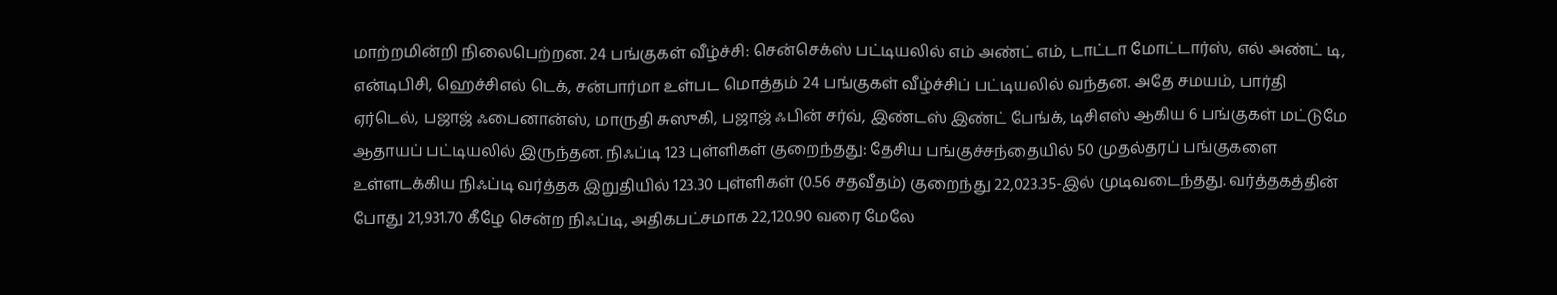மாற்றமின்றி நிலைபெற்றன. 24 பங்குகள் வீழ்ச்சி: சென்செக்ஸ் பட்டியலில் எம் அண்ட் எம், டாட்டா மோட்டார்ஸ், எல் அண்ட் டி, என்டிபிசி, ஹெச்சிஎல் டெக், சன்பார்மா உள்பட மொத்தம் 24 பங்குகள் வீழ்ச்சிப் பட்டியலில் வந்தன. அதே சமயம், பார்தி ஏர்டெல், பஜாஜ் ஃபைனான்ஸ், மாருதி சுஸுகி, பஜாஜ் ஃபின் சர்வ், இண்டஸ் இண்ட் பேங்க், டிசிஎஸ் ஆகிய 6 பங்குகள் மட்டுமே ஆதாயப் பட்டியலில் இருந்தன. நிஃப்டி 123 புள்ளிகள் குறைந்தது: தேசிய பங்குச்சந்தையில் 50 முதல்தரப் பங்குகளை உள்ளடக்கிய நிஃப்டி வர்த்தக இறுதியில் 123.30 புள்ளிகள் (0.56 சதவீதம்) குறைந்து 22,023.35-இல் முடிவடைந்தது. வர்த்தகத்தின் போது 21,931.70 கீழே சென்ற நிஃப்டி, அதிகபட்சமாக 22,120.90 வரை மேலே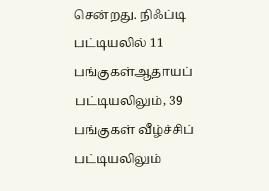சென்றது. நிஃப்டி பட்டியலில் 11 பங்குகள்ஆதாயப் பட்டியலிலும், 39 பங்குகள் வீழ்ச்சிப் பட்டியலிலும்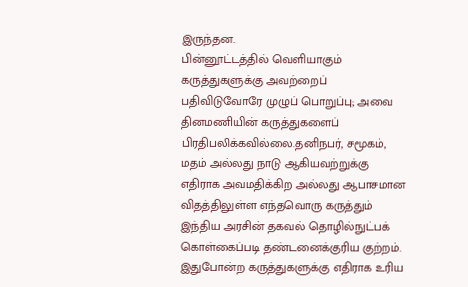இருந்தன.
பின்னூட்டத்தில் வெளியாகும் கருத்துகளுக்கு அவற்றைப் பதிவிடுவோரே முழுப் பொறுப்பு; அவை தினமணியின் கருத்துகளைப் பிரதிபலிக்கவில்லை.தனிநபர், சமூகம், மதம் அல்லது நாடு ஆகியவற்றுக்கு எதிராக அவமதிக்கிற அல்லது ஆபாசமான விதத்திலுள்ள எந்தவொரு கருத்தும் இந்திய அரசின் தகவல் தொழில்நுட்பக் கொள்கைப்படி தண்டனைக்குரிய குற்றம். இதுபோன்ற கருத்துகளுக்கு எதிராக உரிய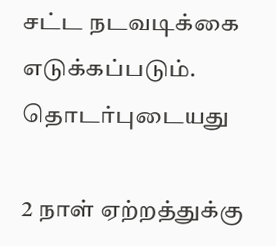சட்ட நடவடிக்கை எடுக்கப்படும்.
தொடர்புடையது

2 நாள் ஏற்றத்துக்கு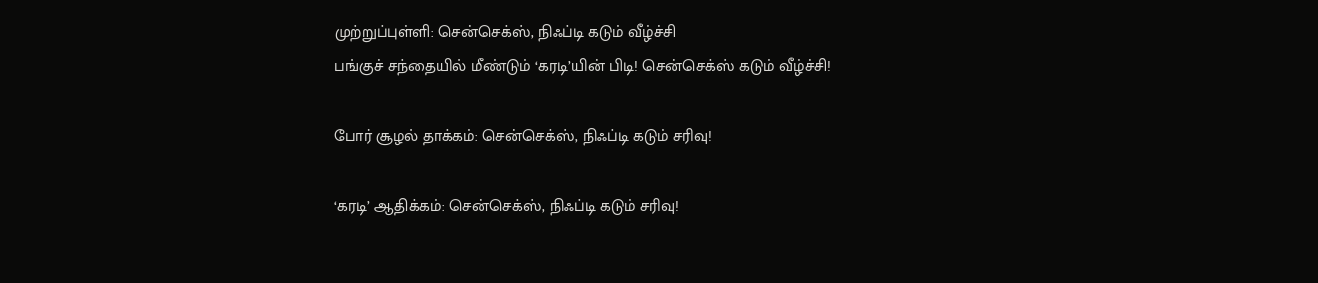முற்றுப்புள்ளி: சென்செக்ஸ், நிஃப்டி கடும் வீழ்ச்சி
பங்குச் சந்தையில் மீண்டும் ‘கரடி’யின் பிடி! சென்செக்ஸ் கடும் வீழ்ச்சி!

போர் சூழல் தாக்கம்: சென்செக்ஸ், நிஃப்டி கடும் சரிவு!

‘கரடி’ ஆதிக்கம்: சென்செக்ஸ், நிஃப்டி கடும் சரிவு!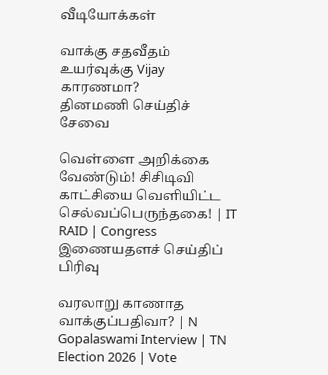வீடியோக்கள்

வாக்கு சதவீதம் உயர்வுக்கு Vijay காரணமா?
தினமணி செய்திச் சேவை

வெள்ளை அறிக்கை வேண்டும்! சிசிடிவி காட்சியை வெளியிட்ட செல்வப்பெருந்தகை! | IT RAID | Congress
இணையதளச் செய்திப் பிரிவு

வரலாறு காணாத வாக்குப்பதிவா? | N Gopalaswami Interview | TN Election 2026 | Vote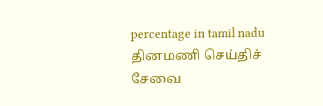percentage in tamil nadu
தினமணி செய்திச் சேவை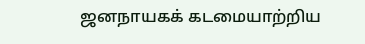ஜனநாயகக் கடமையாற்றிய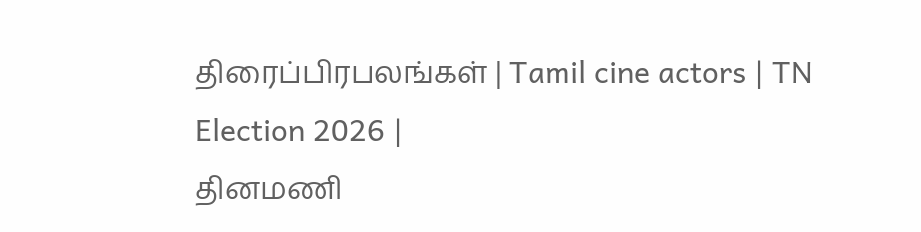திரைப்பிரபலங்கள் | Tamil cine actors | TN Election 2026 |
தினமணி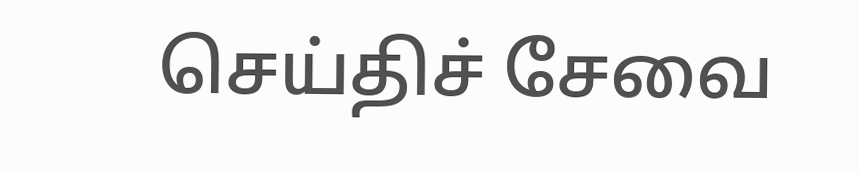செய்திச் சேவை